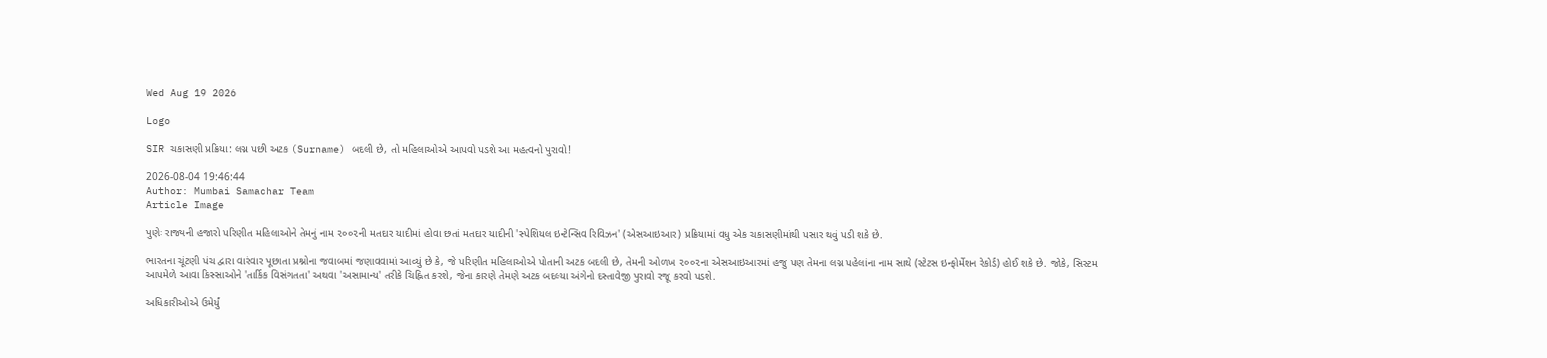Wed Aug 19 2026

Logo

SIR ચકાસણી પ્રક્રિયા: લગ્ન પછી અટક (Surname) બદલી છે, તો મહિલાઓએ આપવો પડશે આ મહત્વનો પુરાવો!

2026-08-04 19:46:44
Author: Mumbai Samachar Team
Article Image

પુણેઃ રાજ્યની હજારો પરિણીત મહિલાઓને તેમનું નામ ૨૦૦૨ની મતદાર યાદીમાં હોવા છતાં મતદાર યાદીની 'સ્પેશિયલ ઇન્ટેન્સિવ રિવિઝન' (એસઆઇઆર) પ્રક્રિયામાં વધુ એક ચકાસણીમાંથી પસાર થવું પડી શકે છે.

ભારતના ચૂંટણી પંચ દ્વારા વારંવાર પૂછાતા પ્રશ્નોના જવાબમાં જણાવવામાં આવ્યું છે કે, જે પરિણીત મહિલાઓએ પોતાની અટક બદલી છે, તેમની ઓળખ ૨૦૦૨ના એસઆઇઆરમાં હજુ પણ તેમના લગ્ન પહેલાંના નામ સાથે (સ્ટેટસ ઇન્ફોર્મેશન રેકોર્ડ) હોઈ શકે છે. જોકે, સિસ્ટમ આપમેળે આવા કિસ્સાઓને 'તાર્કિક વિસંગતતા' અથવા 'અસામાન્ય' તરીકે ચિહ્નિત કરશે, જેના કારણે તેમણે અટક બદલ્યા અંગેનો દસ્તાવેજી પુરાવો રજૂ કરવો પડશે.

અધિકારીઓએ ઉમેર્યું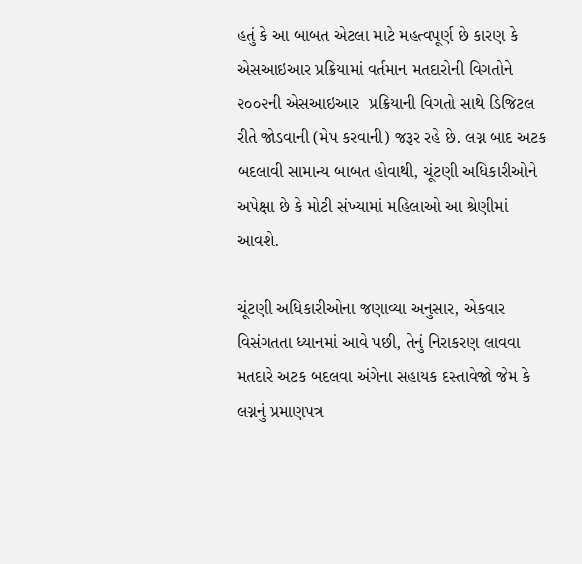હતું કે આ બાબત એટલા માટે મહત્વપૂર્ણ છે કારણ કે એસઆઇઆર પ્રક્રિયામાં વર્તમાન મતદારોની વિગતોને ૨૦૦૨ની એસઆઇઆર  પ્રક્રિયાની વિગતો સાથે ડિજિટલ રીતે જોડવાની (મેપ કરવાની) જરૂર રહે છે. લગ્ન બાદ અટક બદલાવી સામાન્ય બાબત હોવાથી, ચૂંટણી અધિકારીઓને અપેક્ષા છે કે મોટી સંખ્યામાં મહિલાઓ આ શ્રેણીમાં આવશે.

ચૂંટણી અધિકારીઓના જણાવ્યા અનુસાર, એકવાર વિસંગતતા ધ્યાનમાં આવે પછી, તેનું નિરાકરણ લાવવા મતદારે અટક બદલવા અંગેના સહાયક દસ્તાવેજો જેમ કે લગ્નનું પ્રમાણપત્ર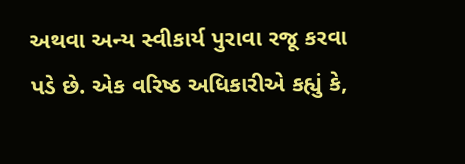અથવા અન્ય સ્વીકાર્ય પુરાવા રજૂ કરવા પડે છે. એક વરિષ્ઠ અધિકારીએ કહ્યું કે,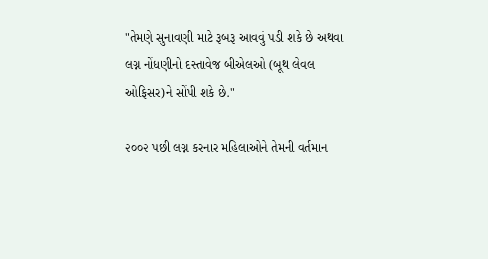"તેમણે સુનાવણી માટે રૂબરૂ આવવું પડી શકે છે અથવા લગ્ન નોંધણીનો દસ્તાવેજ બીએલઓ (બૂથ લેવલ ઓફિસર)ને સોંપી શકે છે."

૨૦૦૨ પછી લગ્ન કરનાર મહિલાઓને તેમની વર્તમાન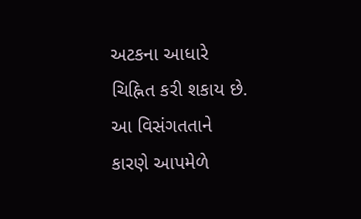અટકના આધારે ચિહ્નિત કરી શકાય છે. આ વિસંગતતાને કારણે આપમેળે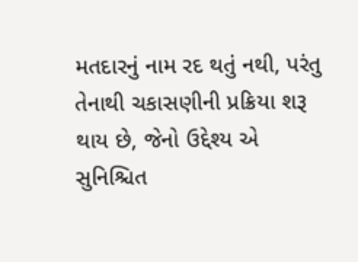મતદારનું નામ રદ થતું નથી, પરંતુ તેનાથી ચકાસણીની પ્રક્રિયા શરૂ થાય છે, જેનો ઉદ્દેશ્ય એ સુનિશ્ચિત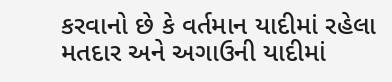કરવાનો છે કે વર્તમાન યાદીમાં રહેલા મતદાર અને અગાઉની યાદીમાં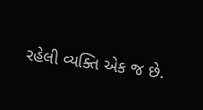રહેલી વ્યક્તિ એક જ છે.